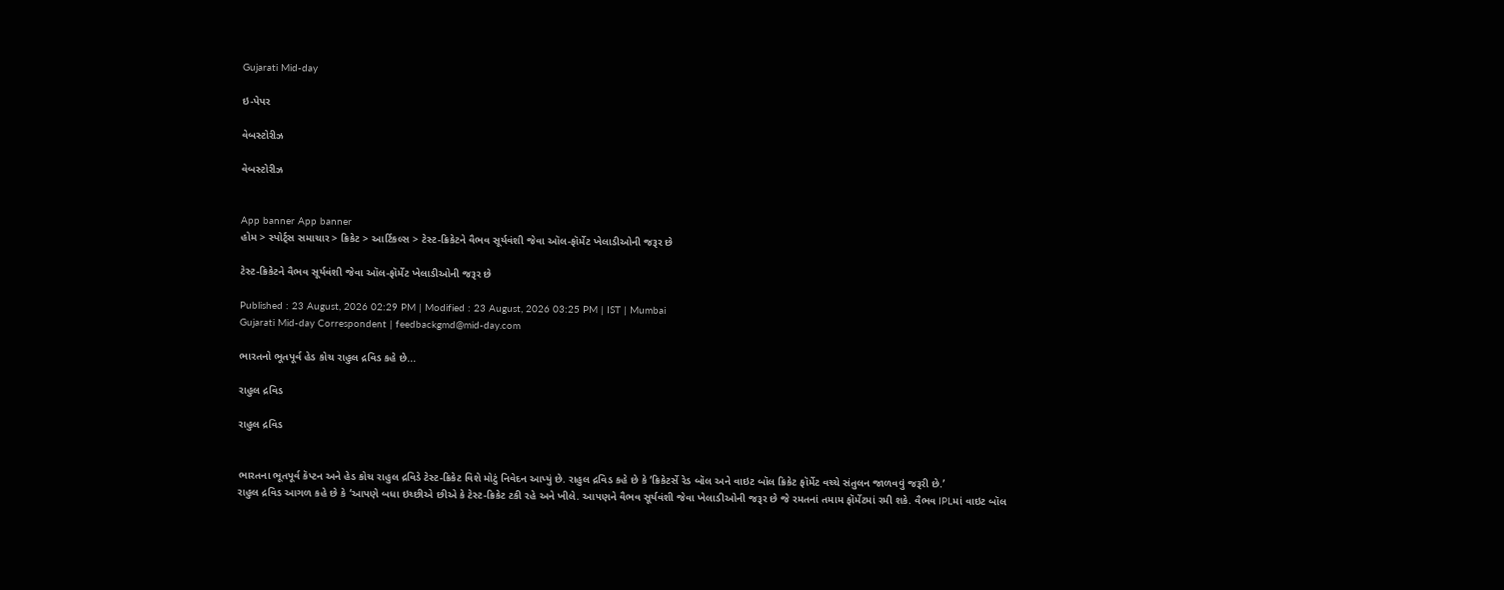Gujarati Mid-day

ઇ-પેપર

વેબસ્ટોરીઝ

વેબસ્ટોરીઝ


App banner App banner
હોમ > સ્પોર્ટ્સ સમાચાર > ક્રિકેટ > આર્ટિકલ્સ > ટેસ્ટ-ક્રિકેટને વૈભવ સૂર્યવંશી જેવા ઑલ-ફૉર્મેટ ખેલાડીઓની જરૂર છે

ટેસ્ટ-ક્રિકેટને વૈભવ સૂર્યવંશી જેવા ઑલ-ફૉર્મેટ ખેલાડીઓની જરૂર છે

Published : 23 August, 2026 02:29 PM | Modified : 23 August, 2026 03:25 PM | IST | Mumbai
Gujarati Mid-day Correspondent | feedbackgmd@mid-day.com

ભારતનો ભૂતપૂર્વ હેડ કોચ રાહુલ દ્રવિડ કહે છે...

રાહુલ દ્રવિડ

રાહુલ દ્રવિડ


ભારતના ભૂતપૂર્વ કૅપ્ટન અને હેડ કોચ રાહુલ દ્રવિડે ટેસ્ટ-ક્રિકેટ વિશે મોટું નિવેદન આપ્યું છે. રાહુલ દ્રવિડ કહે છે કે ‘ક્રિકેટર્સે રેડ બૉલ અને વાઇટ બૉલ ક્રિકેટ ફૉર્મેટ વચ્ચે સંતુલન જાળવવું જરૂરી છે.’
રાહુલ દ્રવિડ આગળ કહે છે કે ‘આપણે બધા ઇચ્છીએ છીએ કે ટેસ્ટ-ક્રિકેટ ટકી રહે અને ખીલે. આપણને વૈભવ સૂર્યવંશી જેવા ખેલાડીઓની જરૂર છે જે રમતનાં તમામ ફૉર્મેટમાં રમી શકે. વૈભવ IPLમાં વાઇટ બૉલ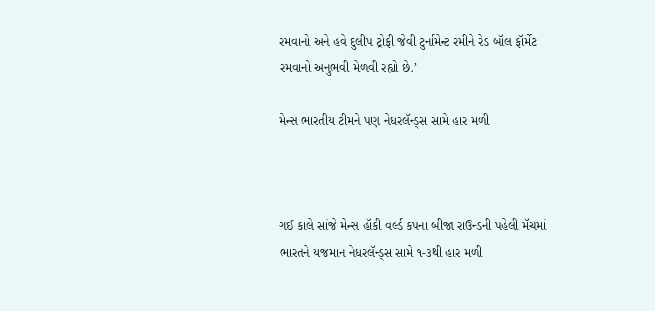રમવાનો અને હવે દુલીપ ટ્રોફી જેવી ટુર્નામેન્ટ રમીને રેડ બૉલ ફૉર્મેટ રમવાનો અનુભવી મેળવી રહ્યો છે.’

મેન્સ ભારતીય ટીમને પણ નેધરલૅન્ડ્સ સામે હાર મળી



ગઈ કાલે સાંજે મેન્સ હૉકી વર્લ્ડ કપના બીજા રાઉન્ડની પહેલી મૅચમાં ભારતને યજમાન નેધરલૅન્ડ્સ સામે ૧-૩થી હાર મળી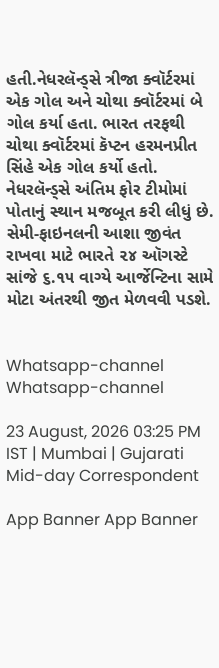હતી.નેધરલૅન્ડ્સે ત્રીજા ક્વૉર્ટરમાં એક ગોલ અને ચોથા ક્વૉર્ટરમાં બે ગોલ કર્યા હતા. ભારત તરફથી ચોથા ક્વૉર્ટરમાં કૅપ્ટન હરમનપ્રીત સિંહે એક ગોલ કર્યો હતો. નેધરલૅન્ડ્સે અંતિમ ફોર ટીમોમાં પોતાનું સ્થાન મજબૂત કરી લીધું છે. સેમી-ફાઇનલની આશા જીવંત રાખવા માટે ભારતે ૨૪ ઑગસ્ટે સાંજે ૬.૧૫ વાગ્યે આર્જેન્ટિના સામે મોટા અંતરથી જીત મેળવવી પડશે.


Whatsapp-channel Whatsapp-channel

23 August, 2026 03:25 PM IST | Mumbai | Gujarati Mid-day Correspondent

App Banner App Banner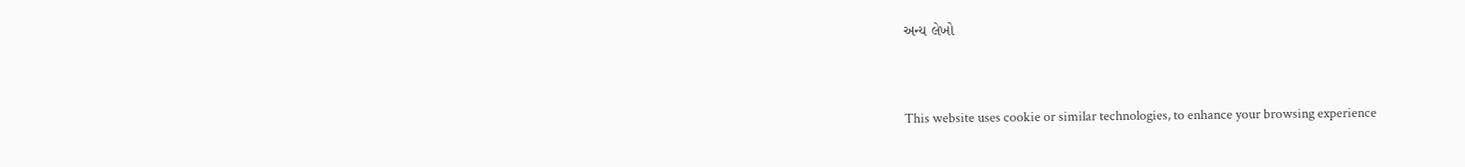અન્ય લેખો


This website uses cookie or similar technologies, to enhance your browsing experience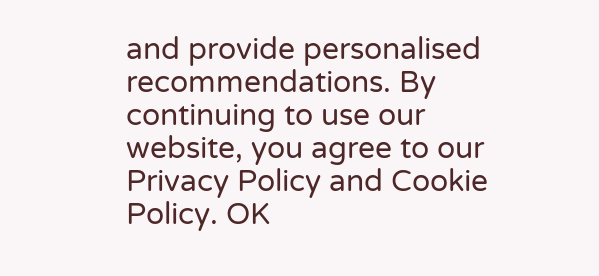and provide personalised recommendations. By continuing to use our website, you agree to our Privacy Policy and Cookie Policy. OK